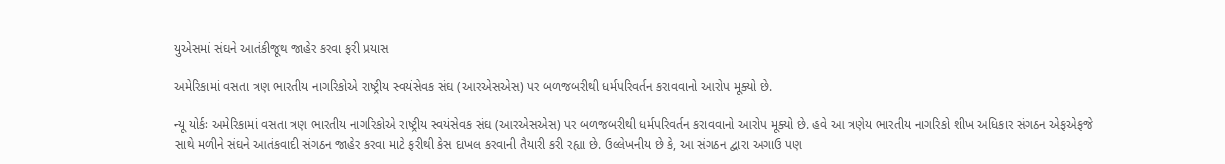યુએસમાં સંઘને આતંકીજૂથ જાહેર કરવા ફરી પ્રયાસ

અમેરિકામાં વસતા ત્રણ ભારતીય નાગરિકોએ રાષ્ટ્રીય સ્વયંસેવક સંઘ (આરએસએસ) પર બળજબરીથી ધર્મપરિવર્તન કરાવવાનો આરોપ મૂક્યો છે.

ન્યૂ યોર્કઃ અમેરિકામાં વસતા ત્રણ ભારતીય નાગરિકોએ રાષ્ટ્રીય સ્વયંસેવક સંઘ (આરએસએસ) પર બળજબરીથી ધર્મપરિવર્તન કરાવવાનો આરોપ મૂક્યો છે. હવે આ ત્રણેય ભારતીય નાગરિકો શીખ અધિકાર સંગઠન એફએફજે સાથે મળીને સંઘને આતંકવાદી સંગઠન જાહેર કરવા માટે ફરીથી કેસ દાખલ કરવાની તૈયારી કરી રહ્યા છે. ઉલ્લેખનીય છે કે, આ સંગઠન દ્વારા અગાઉ પણ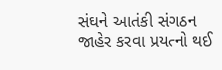સંઘને આતંકી સંગઠન જાહેર કરવા પ્રયત્નો થઈ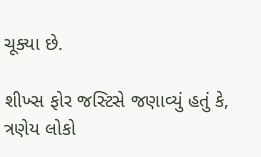ચૂક્યા છે.

શીખ્સ ફોર જસ્ટિસે જણાવ્યું હતું કે, ત્રણેય લોકો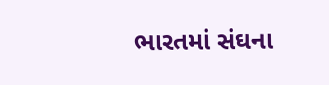ભારતમાં સંઘના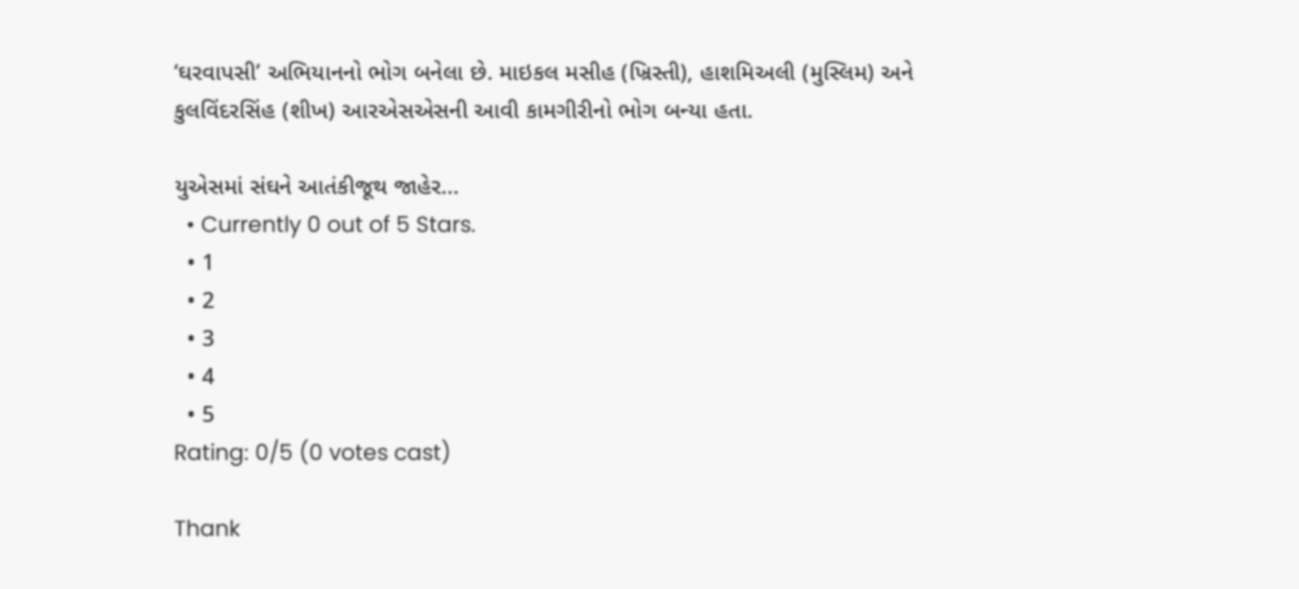‘ઘરવાપસી’ અભિયાનનો ભોગ બનેલા છે. માઇકલ મસીહ (ખ્રિસ્તી), હાશમિઅલી (મુસ્લિમ) અને કુલવિંદરસિંહ (શીખ) આરએસએસની આવી કામગીરીનો ભોગ બન્યા હતા.

યુએસમાં સંઘને આતંકીજૂથ જાહેર...
  • Currently 0 out of 5 Stars.
  • 1
  • 2
  • 3
  • 4
  • 5
Rating: 0/5 (0 votes cast)

Thank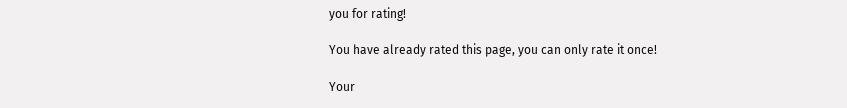you for rating!

You have already rated this page, you can only rate it once!

Your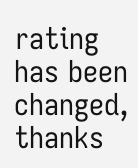rating has been changed, thanks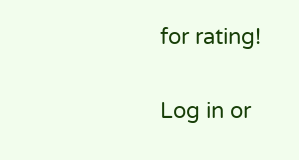for rating!

Log in or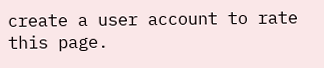create a user account to rate this page.